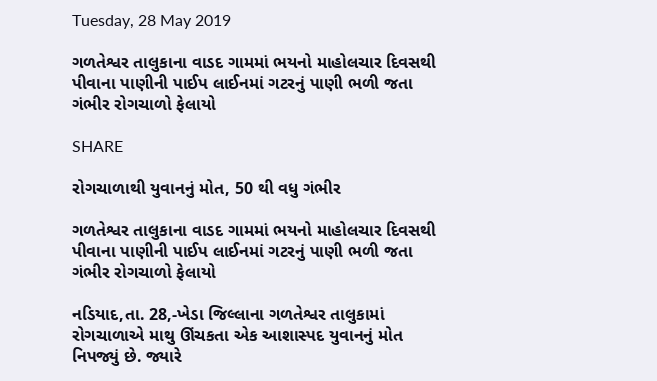Tuesday, 28 May 2019

ગળતેશ્વર તાલુકાના વાડદ ગામમાં ભયનો માહોલચાર દિવસથી પીવાના પાણીની પાઈપ લાઈનમાં ગટરનું પાણી ભળી જતા ગંભીર રોગચાળો ફેલાયો

SHARE

રોગચાળાથી યુવાનનું મોત, 50 થી વધુ ગંભીર

ગળતેશ્વર તાલુકાના વાડદ ગામમાં ભયનો માહોલચાર દિવસથી પીવાના પાણીની પાઈપ લાઈનમાં ગટરનું પાણી ભળી જતા ગંભીર રોગચાળો ફેલાયો

નડિયાદ,તા. 28,-ખેડા જિલ્લાના ગળતેશ્વર તાલુકામાં રોગચાળાએ માથુ ઊંચકતા એક આશાસ્પદ યુવાનનું મોત નિપજ્યું છે. જ્યારે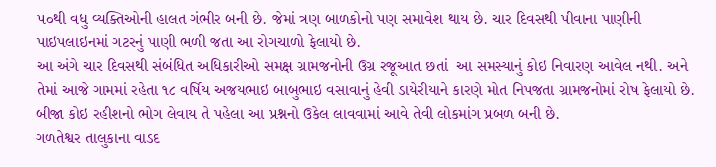૫૦થી વધુ વ્યક્તિઓની હાલત ગંભીર બની છે. જેમાં ત્રણ બાળકોનો પણ સમાવેશ થાય છે. ચાર દિવસથી પીવાના પાણીની પાઇપલાઇનમાં ગટરનું પાણી ભળી જતા આ રોગચાળો ફેલાયો છે.
આ અંગે ચાર દિવસથી સંબંધિત અધિકારીઓ સમક્ષ ગ્રામજનોની ઉગ્ર રજૂઆત છતાં  આ સમસ્યાનું કોઇ નિવારણ આવેલ નથી. અને તેમાં આજે ગામમાં રહેતા ૧૮ વર્ષિય અજયભાઇ બાબુભાઇ વસાવાનું હેવી ડાયેરીયાને કારણે મોત નિપજતા ગ્રામજનોમાં રોષ ફેલાયો છે. બીજા કોઇ રહીશનો ભોગ લેવાય તે પહેલા આ પ્રશ્નનો ઉકેલ લાવવામાં આવે તેવી લોકમાંગ પ્રબળ બની છે.
ગળતેશ્વર તાલુકાના વાડદ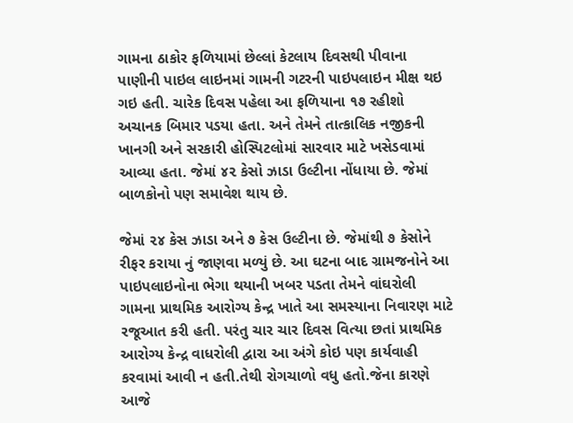ગામના ઠાકોર ફળિયામાં છેલ્લાં કેટલાય દિવસથી પીવાના પાણીની પાઇલ લાઇનમાં ગામની ગટરની પાઇપલાઇન મીક્ષ થઇ ગઇ હતી. ચારેક દિવસ પહેલા આ ફળિયાના ૧૭ રહીશો અચાનક બિમાર પડયા હતા. અને તેમને તાત્કાલિક નજીકની ખાનગી અને સરકારી હોસ્પિટલોમાં સારવાર માટે ખસેડવામાં આવ્યા હતા. જેમાં ૪૨ કેસો ઝાડા ઉલ્ટીના નોંધાયા છે. જેમાં બાળકોનો પણ સમાવેશ થાય છે.

જેમાં ૨૪ કેસ ઝાડા અને ૭ કેસ ઉલ્ટીના છે. જેમાંથી ૭ કેસોને રીફર કરાયા નું જાણવા મળ્યું છે. આ ઘટના બાદ ગ્રામજનોને આ પાઇપલાઇનોના ભેગા થયાની ખબર પડતા તેમને વાંઘરોલી ગામના પ્રાથમિક આરોગ્ય કેન્દ્ર ખાતે આ સમસ્યાના નિવારણ માટે રજૂઆત કરી હતી. પરંતુ ચાર ચાર દિવસ વિત્યા છતાં પ્રાથમિક આરોગ્ય કેન્દ્ર વાધરોલી દ્વારા આ અંગે કોઇ પણ કાર્યવાહી કરવામાં આવી ન હતી.તેથી રોગચાળો વધુ હતો.જેના કારણે આજે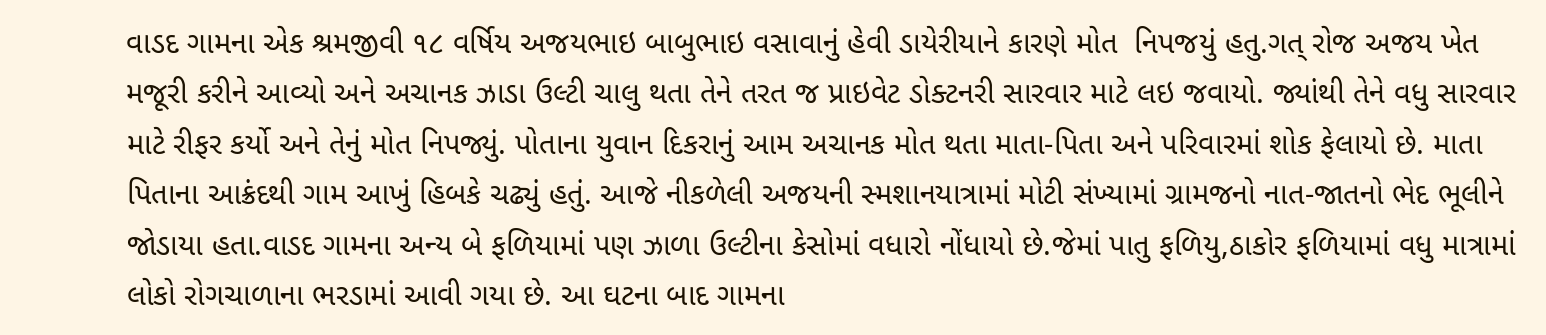વાડદ ગામના એક શ્રમજીવી ૧૮ વર્ષિય અજયભાઇ બાબુભાઇ વસાવાનું હેવી ડાયેરીયાને કારણે મોત  નિપજયું હતુ.ગત્ રોજ અજય ખેત મજૂરી કરીને આવ્યો અને અચાનક ઝાડા ઉલ્ટી ચાલુ થતા તેને તરત જ પ્રાઇવેટ ડોક્ટનરી સારવાર માટે લઇ જવાયો. જ્યાંથી તેને વધુ સારવાર માટે રીફર કર્યો અને તેનું મોત નિપજ્યું. પોતાના યુવાન દિકરાનું આમ અચાનક મોત થતા માતા-પિતા અને પરિવારમાં શોક ફેલાયો છે. માતા પિતાના આક્રંદથી ગામ આખું હિબકે ચઢ્યું હતું. આજે નીકળેલી અજયની સ્મશાનયાત્રામાં મોટી સંખ્યામાં ગ્રામજનો નાત-જાતનો ભેદ ભૂલીને જોડાયા હતા.વાડદ ગામના અન્ય બે ફળિયામાં પણ ઝાળા ઉલ્ટીના કેસોમાં વધારો નોંધાયો છે.જેમાં પાતુ ફળિયુ,ઠાકોર ફળિયામાં વધુ માત્રામાં લોકો રોગચાળાના ભરડામાં આવી ગયા છે. આ ઘટના બાદ ગામના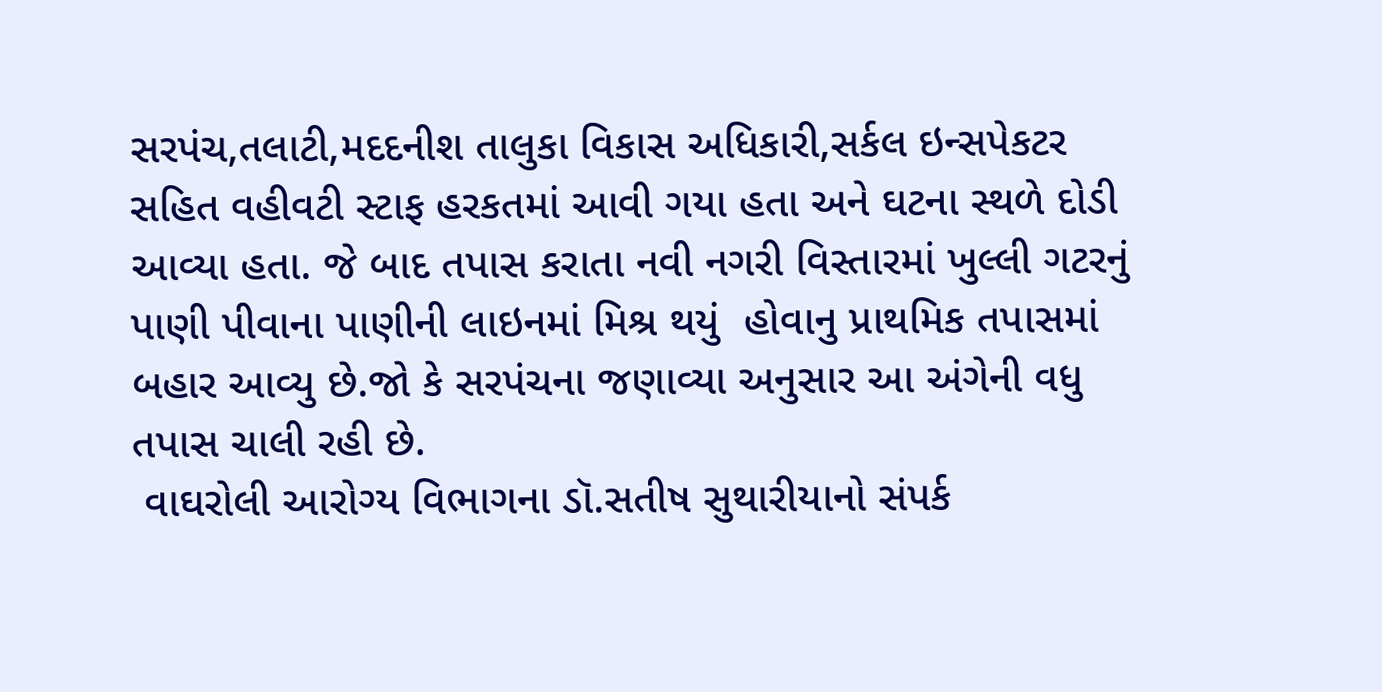સરપંચ,તલાટી,મદદનીશ તાલુકા વિકાસ અધિકારી,સર્કલ ઇન્સપેકટર સહિત વહીવટી સ્ટાફ હરકતમાં આવી ગયા હતા અને ઘટના સ્થળે દોડી આવ્યા હતા. જે બાદ તપાસ કરાતા નવી નગરી વિસ્તારમાં ખુલ્લી ગટરનું પાણી પીવાના પાણીની લાઇનમાં મિશ્ર થયું  હોવાનુ પ્રાથમિક તપાસમાં બહાર આવ્યુ છે.જો કે સરપંચના જણાવ્યા અનુસાર આ અંગેની વધુ તપાસ ચાલી રહી છે.
 વાઘરોલી આરોગ્ય વિભાગના ડૉ.સતીષ સુથારીયાનો સંપર્ક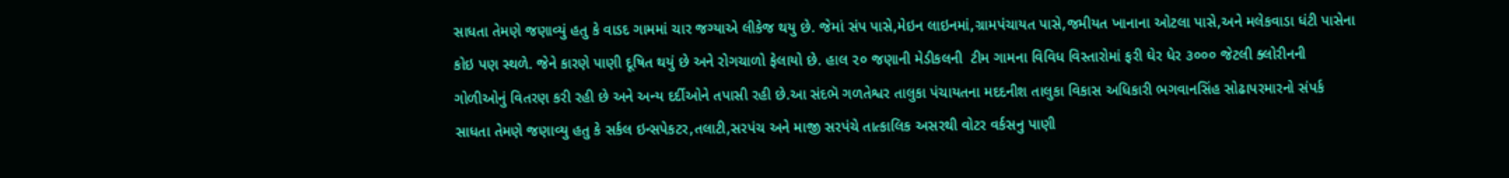સાધતા તેમણે જણાવ્યું હતુ કે વાડદ ગામમાં ચાર જગ્યાએ લીકેજ થયુ છે. જેમાં સંપ પાસે,મેઇન લાઇનમાં,ગ્રામપંચાયત પાસે,જમીયત ખાનાના ઓટલા પાસે,અને મલેકવાડા ધંટી પાસેના કોઇ પણ સ્થળે. જેને કારણે પાણી દૂષિત થયું છે અને રોગચાળો ફેલાયો છે. હાલ ૨૦ જણાની મેડીકલની  ટીમ ગામના વિવિધ વિસ્તારોમાં ફરી ઘેર ધેર ૩૦૦૦ જેટલી ક્લોરીનની ગોળીઓનું વિતરણ કરી રહી છે અને અન્ય દર્દીઓને તપાસી રહી છે.આ સંદભૅ ગળતેશ્વર તાલુકા પંચાયતના મદદનીશ તાલુકા વિકાસ અધિકારી ભગવાનસિંહ સોઢાપરમારનો સંપર્ક સાધતા તેમણે જણાવ્યુ હતુ કે સર્કલ ઇન્સપેકટર,તલાટી,સરપંચ અને માજી સરપંચે તાત્કાલિક અસરથી વોટર વર્કસનુ પાણી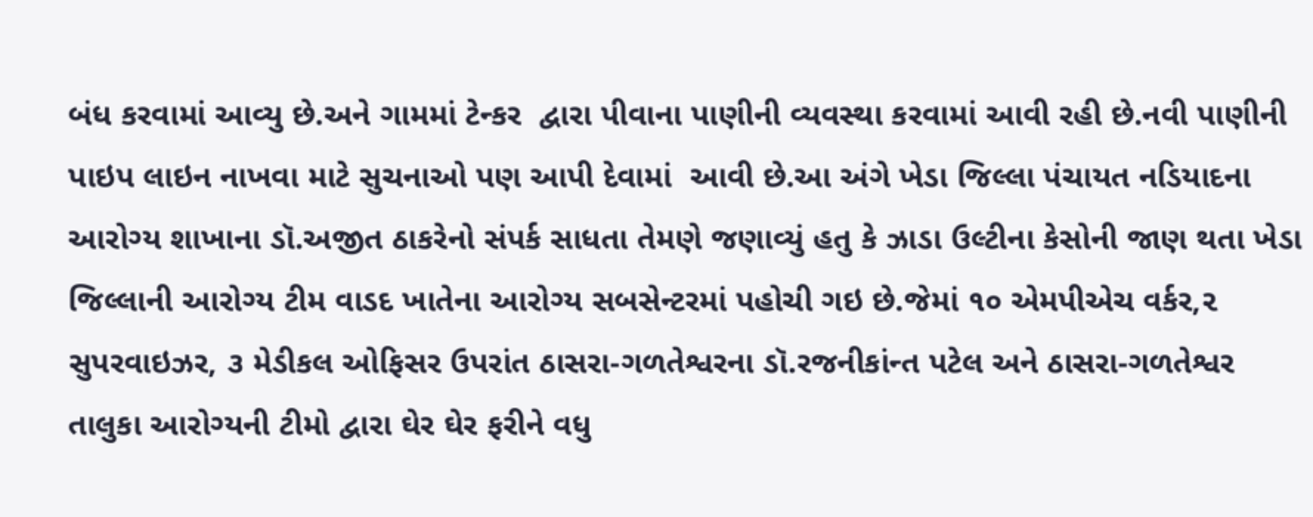બંધ કરવામાં આવ્યુ છે.અને ગામમાં ટેન્કર  દ્વારા પીવાના પાણીની વ્યવસ્થા કરવામાં આવી રહી છે.નવી પાણીની પાઇપ લાઇન નાખવા માટે સુચનાઓ પણ આપી દેવામાં  આવી છે.આ અંગે ખેડા જિલ્લા પંચાયત નડિયાદના આરોગ્ય શાખાના ડૉ.અજીત ઠાકરેનો સંપર્ક સાધતા તેમણે જણાવ્યું હતુ કે ઝાડા ઉલ્ટીના કેસોની જાણ થતા ખેડા જિલ્લાની આરોગ્ય ટીમ વાડદ ખાતેના આરોગ્ય સબસેન્ટરમાં પહોચી ગઇ છે.જેમાં ૧૦ એમપીએચ વર્કર,૨ સુપરવાઇઝર, ૩ મેડીકલ ઓફિસર ઉપરાંત ઠાસરા-ગળતેશ્વરના ડૉ.રજનીકાંન્ત પટેલ અને ઠાસરા-ગળતેશ્વર તાલુકા આરોગ્યની ટીમો દ્વારા ઘેર ઘેર ફરીને વધુ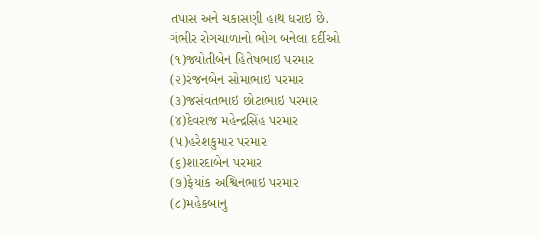તપાસ અને ચકાસણી હાથ ધરાઇ છે.
ગંભીર રોગચાળાનો ભોગ બનેલા દર્દીઓ
(૧)જ્યોતીબેન હિતેષભાઇ પરમાર
(૨)રંજનબેન સોમાભાઇ પરમાર
(૩)જસંવતભાઇ છોટાભાઇ પરમાર
(૪)દેવરાજ મહેન્દ્રસિંહ પરમાર
(૫)હરેશકુમાર પરમાર
(૬)શારદાબેન પરમાર
(૭)ફેયાંક અશ્વિનભાઇ પરમાર
(૮)મહેકબાનુ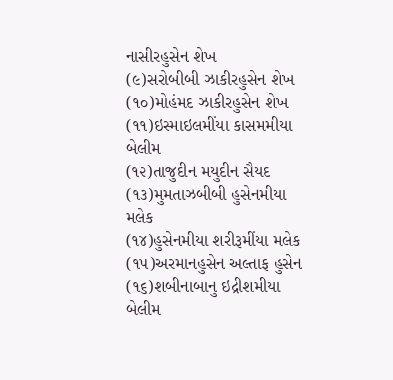નાસીરહુસેન શેખ
(૯)સરોબીબી ઝાકીરહુસેન શેખ
(૧૦)મોહંમદ ઝાકીરહુસેન શેખ
(૧૧)ઇસ્માઇલમીંયા કાસમમીયા બેલીમ
(૧૨)તાજુદીન મયુદીન સૈયદ
(૧૩)મુમતાઝબીબી હુસેનમીયા મલેક
(૧૪)હુસેનમીયા શરીરૂમીંયા મલેક
(૧૫)અરમાનહુસેન અલ્તાફ હુસેન
(૧૬)શબીનાબાનુ ઇદ્રીશમીયા બેલીમ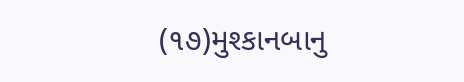(૧૭)મુશ્કાનબાનુ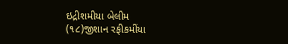ઇદ્રીશમીયા બેલીમ
(૧૮)જીશાન રફીકમીંયા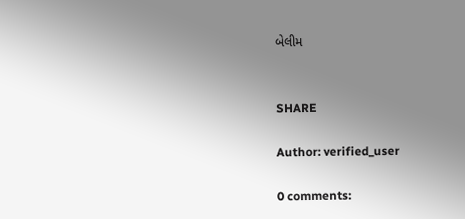બેલીમ


SHARE

Author: verified_user

0 comments: